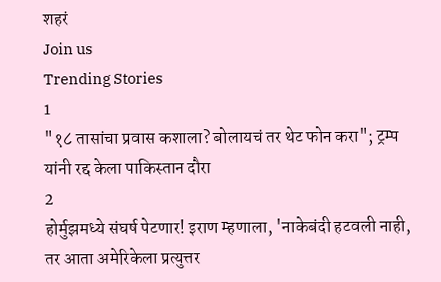शहरं
Join us
Trending Stories
1
"१८ तासांचा प्रवास कशाला? बोलायचं तर थेट फोन करा"; ट्रम्प यांनी रद्द केला पाकिस्तान दौरा
2
होर्मुझमध्ये संघर्ष पेटणार! इराण म्हणाला, 'नाकेबंदी हटवली नाही, तर आता अमेरिकेला प्रत्युत्तर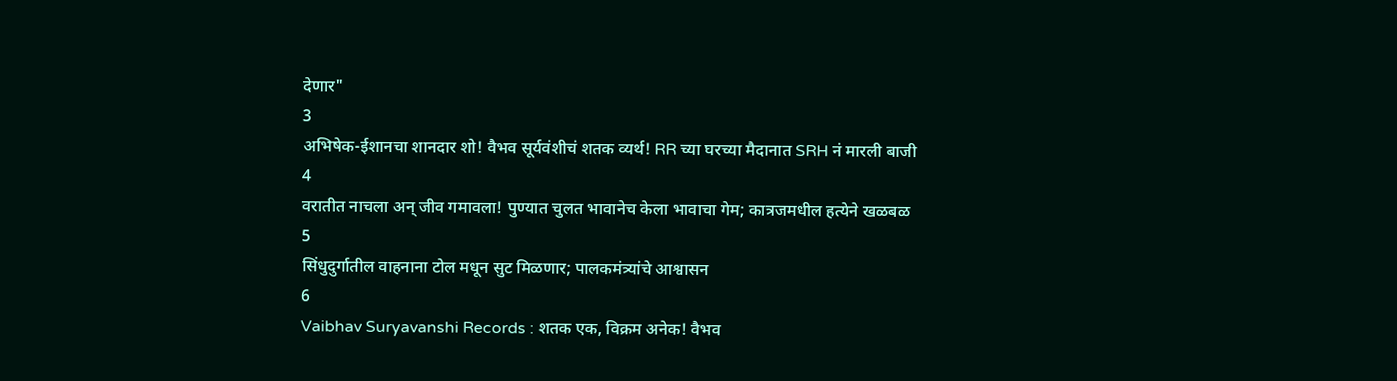देणार"
3
अभिषेक-ईशानचा शानदार शो! वैभव सूर्यवंशीचं शतक व्यर्थ! RR च्या घरच्या मैदानात SRH नं मारली बाजी
4
वरातीत नाचला अन् जीव गमावला! पुण्यात चुलत भावानेच केला भावाचा गेम; कात्रजमधील हत्येने खळबळ
5
सिंधुदुर्गातील वाहनाना टोल मधून सुट मिळणार; पालकमंत्र्यांचे आश्वासन
6
Vaibhav Suryavanshi Records : शतक एक, विक्रम अनेक! वैभव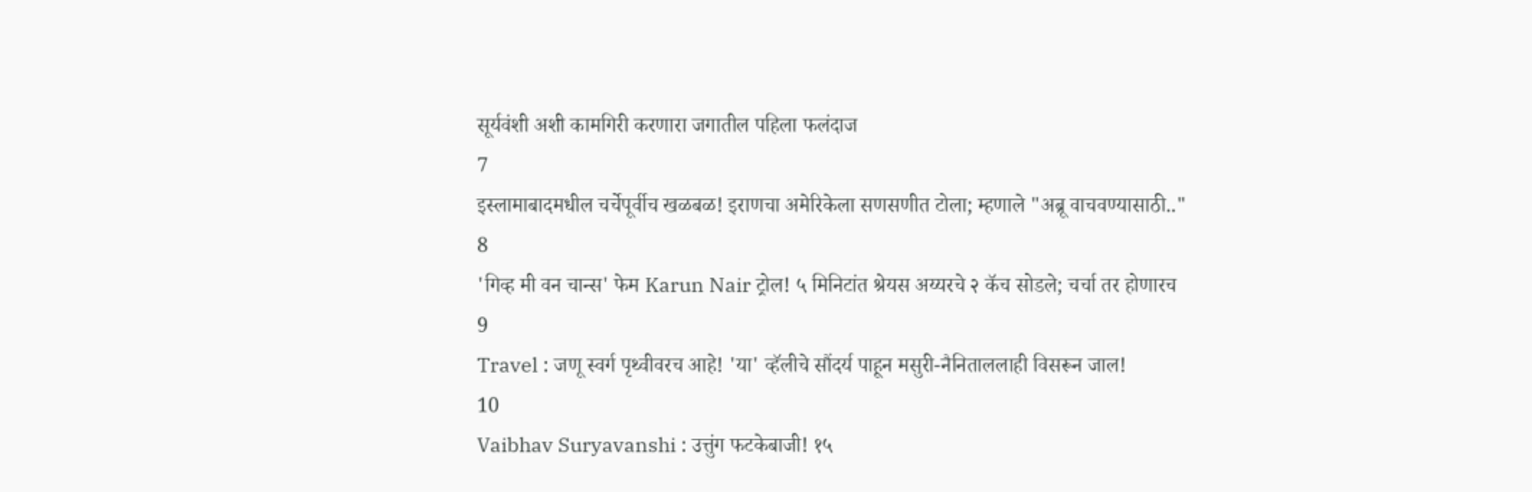सूर्यवंशी अशी कामगिरी करणारा जगातील पहिला फलंदाज
7
इस्लामाबादमधील चर्चेपूर्वीच खळबळ! इराणचा अमेरिकेला सणसणीत टोला; म्हणाले "अब्रू वाचवण्यासाठी.."
8
'गिव्ह मी वन चान्स' फेम Karun Nair ट्रोल! ५ मिनिटांत श्रेयस अय्यरचे २ कॅच सोडले; चर्चा तर होणारच
9
Travel : जणू स्वर्ग पृथ्वीवरच आहे! 'या' व्हॅलीचे सौंदर्य पाहून मसुरी-नैनिताललाही विसरून जाल!
10
Vaibhav Suryavanshi : उत्तुंग फटकेबाजी! १५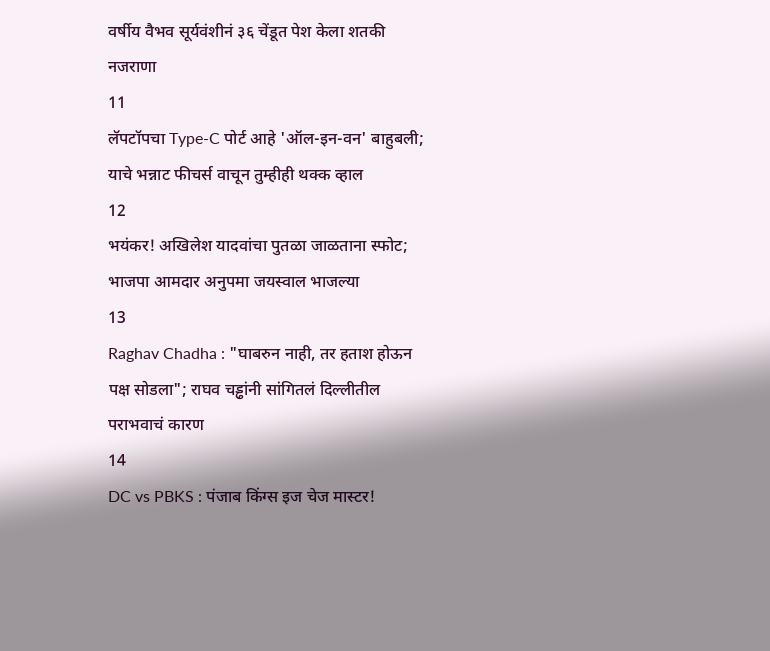वर्षीय वैभव सूर्यवंशीनं ३६ चेंडूत पेश केला शतकी नजराणा
11
लॅपटॉपचा Type-C पोर्ट आहे 'ऑल-इन-वन' बाहुबली; याचे भन्नाट फीचर्स वाचून तुम्हीही थक्क व्हाल
12
भयंकर! अखिलेश यादवांचा पुतळा जाळताना स्फोट; भाजपा आमदार अनुपमा जयस्वाल भाजल्या
13
Raghav Chadha : "घाबरुन नाही, तर हताश होऊन पक्ष सोडला"; राघव चड्ढांनी सांगितलं दिल्लीतील पराभवाचं कारण
14
DC vs PBKS : पंजाब किंग्स इज चेज मास्टर!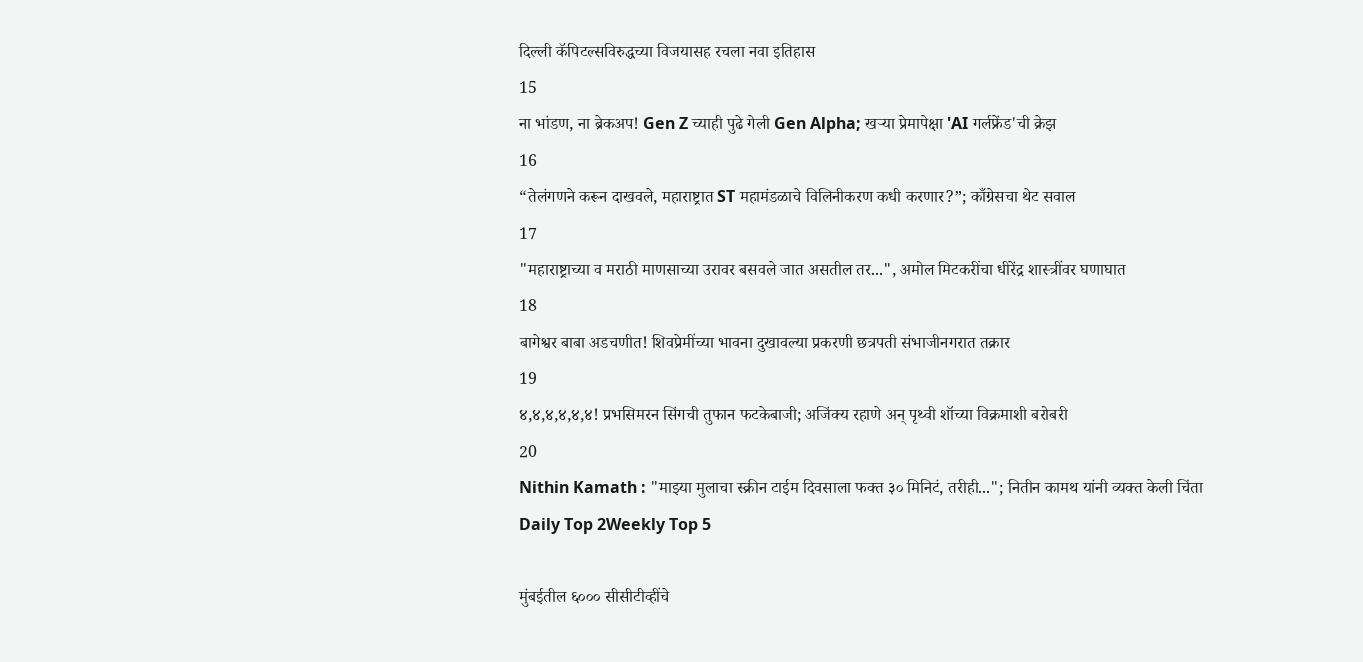दिल्ली कॅपिटल्सविरुद्धच्या विजयासह रचला नवा इतिहास
15
ना भांडण, ना ब्रेकअप! Gen Z च्याही पुढे गेली Gen Alpha; खऱ्या प्रेमापेक्षा 'AI गर्लफ्रेंड'ची क्रेझ
16
“तेलंगणने करून दाखवले, महाराष्ट्रात ST महामंडळाचे विलिनीकरण कधी करणार?”; काँग्रेसचा थेट सवाल
17
"महाराष्ट्राच्या व मराठी माणसाच्या उरावर बसवले जात असतील तर...", अमोल मिटकरींचा धीरेंद्र शास्त्रींवर घणाघात
18
बागेश्वर बाबा अडचणीत! शिवप्रेमींच्या भावना दुखावल्या प्रकरणी छत्रपती संभाजीनगरात तक्रार
19
४,४,४,४,४,४! प्रभसिमरन सिंगची तुफान फटकेबाजी; अजिंक्य रहाणे अन् पृथ्वी शॉच्या विक्रमाशी बरोबरी
20
Nithin Kamath : "माझ्या मुलाचा स्क्रीन टाईम दिवसाला फक्त ३० मिनिटं, तरीही..."; नितीन कामथ यांनी व्यक्त केली चिंता
Daily Top 2Weekly Top 5

मुंबईतील ६००० सीसीटीव्हींचे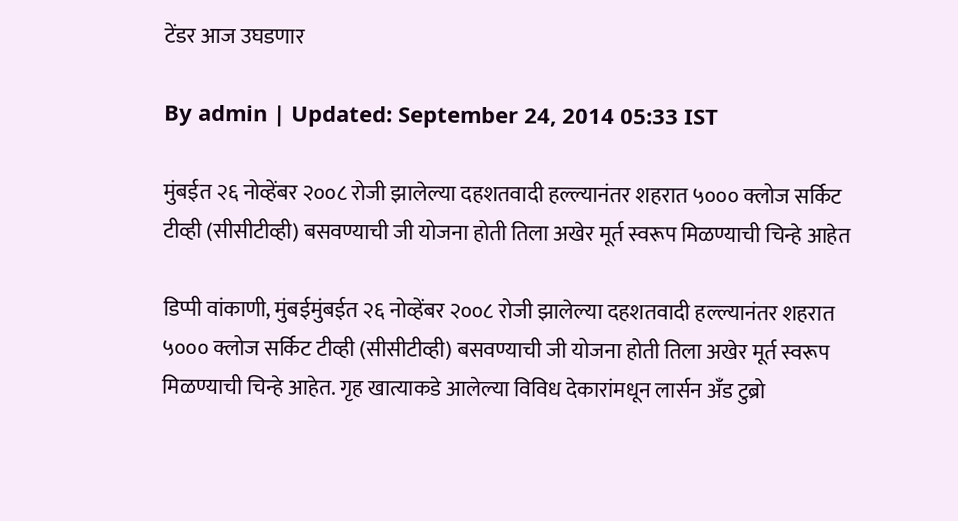टेंडर आज उघडणार

By admin | Updated: September 24, 2014 05:33 IST

मुंबईत २६ नोव्हेंबर २००८ रोजी झालेल्या दहशतवादी हल्ल्यानंतर शहरात ५००० क्लोज सर्किट टीव्ही (सीसीटीव्ही) बसवण्याची जी योजना होती तिला अखेर मूर्त स्वरूप मिळण्याची चिन्हे आहेत

डिप्पी वांकाणी, मुंबईमुंबईत २६ नोव्हेंबर २००८ रोजी झालेल्या दहशतवादी हल्ल्यानंतर शहरात ५००० क्लोज सर्किट टीव्ही (सीसीटीव्ही) बसवण्याची जी योजना होती तिला अखेर मूर्त स्वरूप मिळण्याची चिन्हे आहेत. गृह खात्याकडे आलेल्या विविध देकारांमधून लार्सन अँड टुब्रो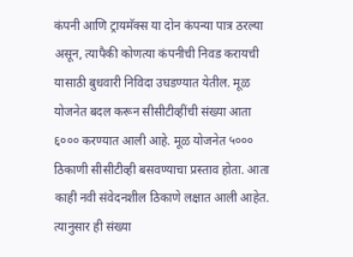कंपनी आणि ट्रायमॅक्स या दोन कंपन्या पात्र ठरल्या असून, त्यापैकी कोणत्या कंपनीची निवड करायची यासाठी बुधवारी निविदा उघडण्यात येतील. मूळ योजनेत बदल करून सीसीटीव्हींची संख्या आता ६००० करण्यात आली आहे. मूळ योजनेत ५००० ठिकाणी सीसीटीव्ही बसवण्याचा प्रस्ताव होता. आता काही नवी संवेदनशील ठिकाणे लक्षात आली आहेत. त्यानुसार ही संख्या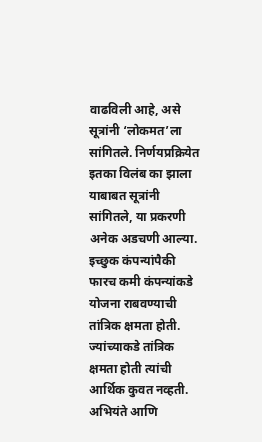वाढविली आहे, असे सूत्रांनी ‘लोकमत’ला सांगितले. निर्णयप्रक्रियेत इतका विलंब का झाला याबाबत सूत्रांनी सांगितले, या प्रकरणी अनेक अडचणी आल्या. इच्छुक कंपन्यांपैकी फारच कमी कंपन्यांकडे योजना राबवण्याची तांत्रिक क्षमता होती. ज्यांच्याकडे तांत्रिक क्षमता होती त्यांची आर्थिक कुवत नव्हती. अभियंते आणि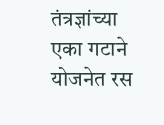तंत्रज्ञांच्या एका गटाने योजनेत रस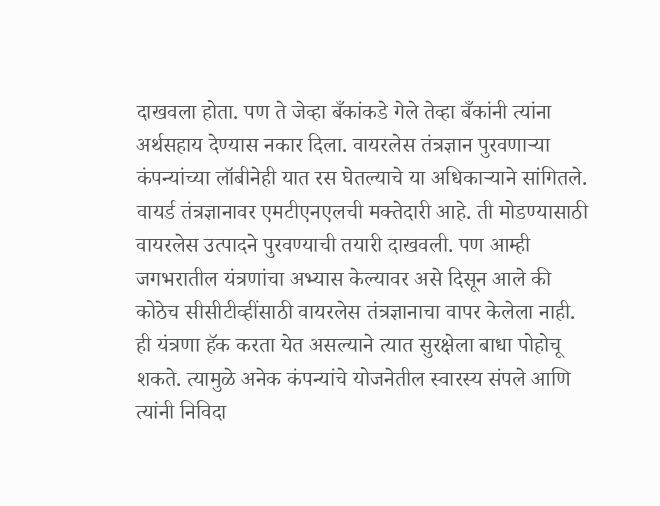दाखवला होता. पण ते जेव्हा बँकांकडे गेले तेव्हा बँकांनी त्यांना अर्थसहाय देण्यास नकार दिला. वायरलेस तंत्रज्ञान पुरवणाऱ्या कंपन्यांच्या लॉबीनेही यात रस घेतल्याचे या अधिकाऱ्याने सांगितले. वायर्ड तंत्रज्ञानावर एमटीएनएलची मक्तेदारी आहे. ती मोडण्यासाठी वायरलेस उत्पादने पुरवण्याची तयारी दाखवली. पण आम्ही जगभरातील यंत्रणांचा अभ्यास केल्यावर असे दिसून आले की कोठेच सीसीटीव्हींसाठी वायरलेस तंत्रज्ञानाचा वापर केलेला नाही. ही यंत्रणा हॅक करता येत असल्याने त्यात सुरक्षेला बाधा पोहोचू शकते. त्यामुळे अनेक कंपन्यांचे योजनेतील स्वारस्य संपले आणि त्यांनी निविदा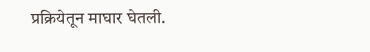प्रक्रियेतून माघार घेतली.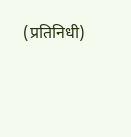(प्रतिनिधी)